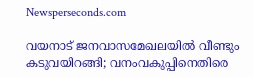Newsperseconds.com

വയനാട് ജനവാസമേഖലയില്‍ വീണ്ടും കടുവയിറങ്ങി; വനംവകുപ്പിനെതിരെ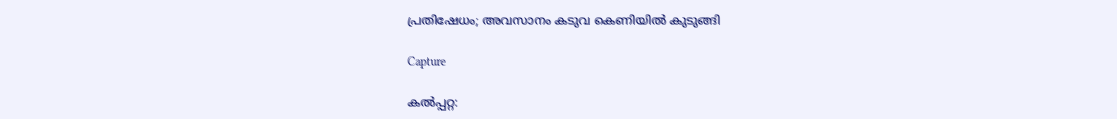പ്രതിഷേധം; അവസാനം കടുവ കെണിയില്‍ കുടുങ്ങി

Capture

കല്‍പ്പറ്റ: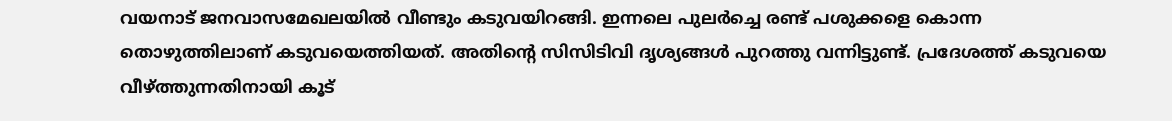വയനാട് ജനവാസമേഖലയില്‍ വീണ്ടും കടുവയിറങ്ങി. ഇന്നലെ പുലര്‍ച്ചെ രണ്ട് പശുക്കളെ കൊന്ന തൊഴുത്തിലാണ് കടുവയെത്തിയത്. അതിന്റെ സിസിടിവി ദൃശ്യങ്ങള്‍ പുറത്തു വന്നിട്ടുണ്ട്. പ്രദേശത്ത് കടുവയെ വീഴ്ത്തുന്നതിനായി കൂട്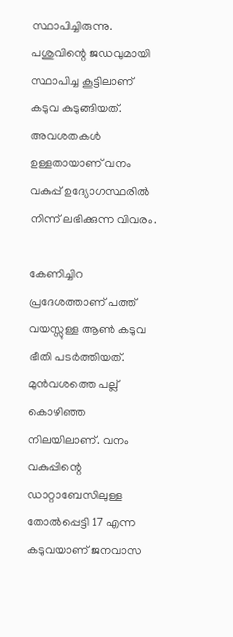സ്ഥാപിച്ചിരുന്നു. പശുവിന്റെ ജഡവുമായി സ്ഥാപിച്ച കൂട്ടിലാണ് കടുവ കുടുങ്ങിയത്. അവശതകള്‍ ഉള്ളതായാണ് വനം വകുപ്പ് ഉദ്യോഗസ്ഥരില്‍ നിന്ന് ലഭിക്കുന്ന വിവരം.

കേണിച്ചിറ പ്രദേശത്താണ് പത്ത് വയസ്സുള്ള ആണ്‍ കടുവ ഭീതി പടര്‍ത്തിയത്. മുന്‍വശത്തെ പല്ല് കൊഴിഞ്ഞ നിലയിലാണ്. വനം വകുപ്പിന്റെ ഡാറ്റാബേസിലുള്ള തോല്‍പ്പെട്ടി 17 എന്ന കടുവയാണ് ജനവാസ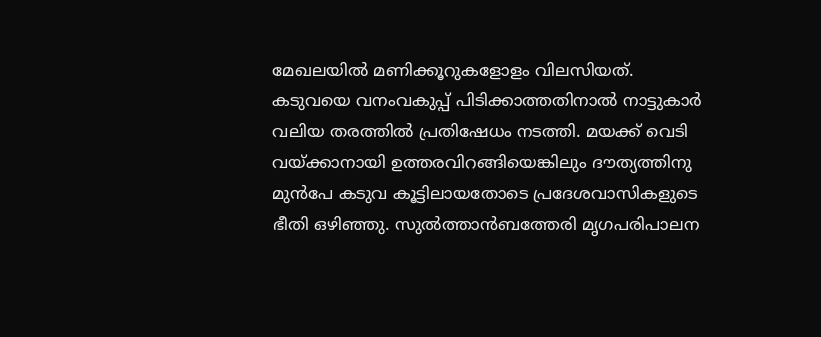മേഖലയില്‍ മണിക്കൂറുകളോളം വിലസിയത്. കടുവയെ വനംവകുപ്പ് പിടിക്കാത്തതിനാല്‍ നാട്ടുകാര്‍ വലിയ തരത്തില്‍ പ്രതിഷേധം നടത്തി. മയക്ക് വെടി വയ്ക്കാനായി ഉത്തരവിറങ്ങിയെങ്കിലും ദൗത്യത്തിനു മുന്‍പേ കടുവ കൂട്ടിലായതോടെ പ്രദേശവാസികളുടെ ഭീതി ഒഴിഞ്ഞു. സുല്‍ത്താന്‍ബത്തേരി മൃഗപരിപാലന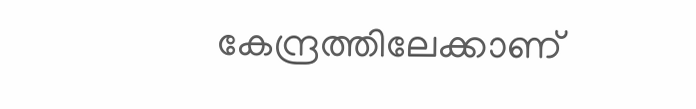കേന്ദ്രത്തിലേക്കാണ്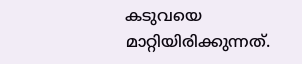കടുവയെ മാറ്റിയിരിക്കുന്നത്.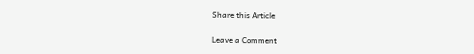Share this Article

Leave a Comment